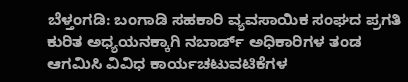ಬೆಳ್ತಂಗಡಿ: ಬಂಗಾಡಿ ಸಹಕಾರಿ ವ್ಯವಸಾಯಿಕ ಸಂಘದ ಪ್ರಗತಿ ಕುರಿತ ಅಧ್ಯಯನಕ್ಕಾಗಿ ನಬಾರ್ಡ್ ಅಧಿಕಾರಿಗಳ ತಂಡ ಆಗಮಿಸಿ ವಿವಿಧ ಕಾರ್ಯಚಟುವಟಿಕೆಗಳ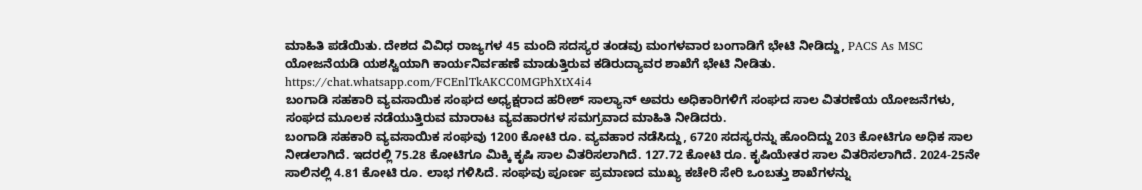ಮಾಹಿತಿ ಪಡೆಯಿತು. ದೇಶದ ವಿವಿಧ ರಾಜ್ಯಗಳ 45 ಮಂದಿ ಸದಸ್ಯರ ತಂಡವು ಮಂಗಳವಾರ ಬಂಗಾಡಿಗೆ ಭೇಟಿ ನೀಡಿದ್ದು, PACS As MSC ಯೋಜನೆಯಡಿ ಯಶಸ್ವಿಯಾಗಿ ಕಾರ್ಯನಿರ್ವಹಣೆ ಮಾಡುತ್ತಿರುವ ಕಡಿರುದ್ಯಾವರ ಶಾಖೆಗೆ ಭೇಟಿ ನೀಡಿತು.
https://chat.whatsapp.com/FCEnlTkAKCC0MGPhXtX4i4
ಬಂಗಾಡಿ ಸಹಕಾರಿ ವ್ಯವಸಾಯಿಕ ಸಂಘದ ಅಧ್ಯಕ್ಷರಾದ ಹರೀಶ್ ಸಾಲ್ಯಾನ್ ಅವರು ಅಧಿಕಾರಿಗಳಿಗೆ ಸಂಘದ ಸಾಲ ವಿತರಣೆಯ ಯೋಜನೆಗಳು, ಸಂಘದ ಮೂಲಕ ನಡೆಯುತ್ತಿರುವ ಮಾರಾಟ ವ್ಯವಹಾರಗಳ ಸಮಗ್ರವಾದ ಮಾಹಿತಿ ನೀಡಿದರು.
ಬಂಗಾಡಿ ಸಹಕಾರಿ ವ್ಯವಸಾಯಿಕ ಸಂಘವು 1200 ಕೋಟಿ ರೂ. ವ್ಯವಹಾರ ನಡೆಸಿದ್ದು, 6720 ಸದಸ್ಯರನ್ನು ಹೊಂದಿದ್ದು 203 ಕೋಟಿಗೂ ಅಧಿಕ ಸಾಲ ನೀಡಲಾಗಿದೆ. ಇದರಲ್ಲಿ 75.28 ಕೋಟಿಗೂ ಮಿಕ್ಕಿ ಕೃಷಿ ಸಾಲ ವಿತರಿಸಲಾಗಿದೆ. 127.72 ಕೋಟಿ ರೂ. ಕೃಷಿಯೇತರ ಸಾಲ ವಿತರಿಸಲಾಗಿದೆ. 2024-25ನೇ ಸಾಲಿನಲ್ಲಿ 4.81 ಕೋಟಿ ರೂ. ಲಾಭ ಗಳಿಸಿದೆ. ಸಂಘವು ಪೂರ್ಣ ಪ್ರಮಾಣದ ಮುಖ್ಯ ಕಚೇರಿ ಸೇರಿ ಒಂಬತ್ತು ಶಾಖೆಗಳನ್ನು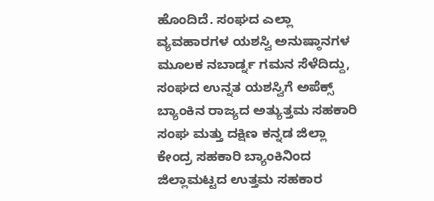ಹೊಂದಿದೆ. ಸಂಘದ ಎಲ್ಲಾ ವ್ಯವಹಾರಗಳ ಯಶಸ್ವಿ ಅನುಷ್ಠಾನಗಳ ಮೂಲಕ ನಬಾರ್ಡ್ನ ಗಮನ ಸೆಳೆದಿದ್ದು, ಸಂಘದ ಉನ್ನತ ಯಶಸ್ವಿಗೆ ಅಪೆಕ್ಸ್ ಬ್ಯಾಂಕಿನ ರಾಜ್ಯದ ಅತ್ಯುತ್ತಮ ಸಹಕಾರಿ ಸಂಘ ಮತ್ತು ದಕ್ಷಿಣ ಕನ್ನಡ ಜಿಲ್ಲಾ ಕೇಂದ್ರ ಸಹಕಾರಿ ಬ್ಯಾಂಕಿನಿಂದ ಜಿಲ್ಲಾಮಟ್ಟದ ಉತ್ತಮ ಸಹಕಾರ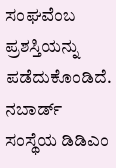ಸಂಘವೆಂಬ ಪ್ರಶಸ್ತಿಯನ್ನು ಪಡೆದುಕೊಂಡಿದೆ.
ನಬಾರ್ಡ್ ಸಂಸ್ಥೆಯ ಡಿಡಿಎಂ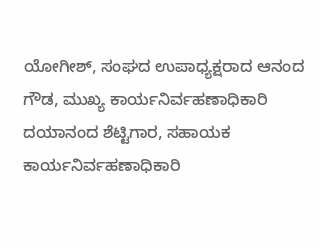ಯೋಗೀಶ್, ಸಂಘದ ಉಪಾಧ್ಯಕ್ಷರಾದ ಆನಂದ ಗೌಡ, ಮುಖ್ಯ ಕಾರ್ಯನಿರ್ವಹಣಾಧಿಕಾರಿ ದಯಾನಂದ ಶೆಟ್ಟಿಗಾರ, ಸಹಾಯಕ ಕಾರ್ಯನಿರ್ವಹಣಾಧಿಕಾರಿ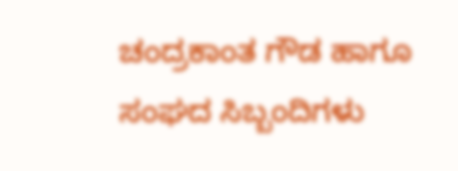ಚಂದ್ರಕಾಂತ ಗೌಡ ಹಾಗೂ ಸಂಘದ ಸಿಬ್ಬಂದಿಗಳು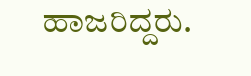ಹಾಜರಿದ್ದರು.